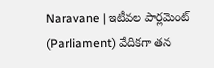Naravane | ఇటీవల పార్లమెంట్ (Parliament) వేదికగా తన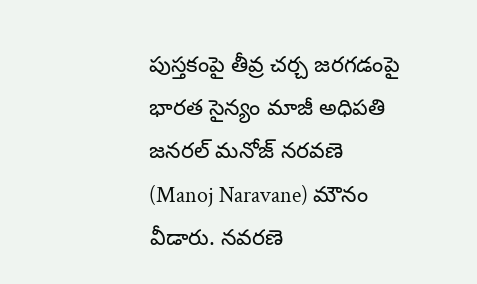పుస్తకంపై తీవ్ర చర్చ జరగడంపై భారత సైన్యం మాజీ అధిపతి జనరల్ మనోజ్ నరవణె (Manoj Naravane) మౌనం వీడారు. నవరణె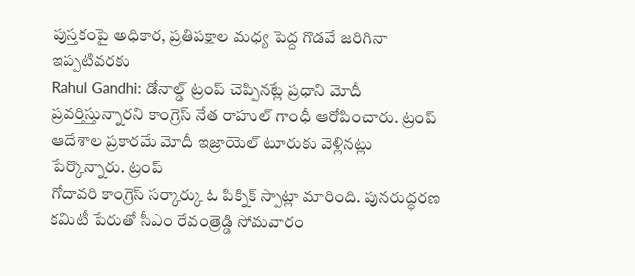పుస్తకంపై అధికార, ప్రతిపక్షాల మధ్య పెద్ద గొడవే జరిగినా ఇప్పటివరకు
Rahul Gandhi: డోనాల్డ్ ట్రంప్ చెప్పినట్లే ప్రధాని మోదీ ప్రవర్తిస్తున్నారని కాంగ్రెస్ నేత రాహుల్ గాంధీ ఆరోపించారు. ట్రంప్ ఆదేశాల ప్రకారమే మోదీ ఇజ్రాయెల్ టూరుకు వెళ్లినట్లు పేర్కొన్నారు. ట్రంప్
గోదావరి కాంగ్రెస్ సర్కార్కు ఓ పిక్నిక్ స్పాట్లా మారింది. పునరుద్ధరణ కమిటీ పేరుతో సీఎం రేవంత్రెడ్డి సోమవారం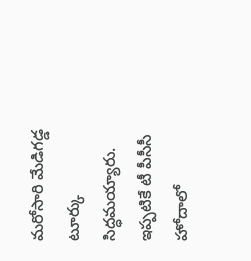మరోసారి మేడిగడ్డ టూర్కు సిద్ధమయ్యారు. ఇప్పటికే టీ పీసీసీ హోదాలో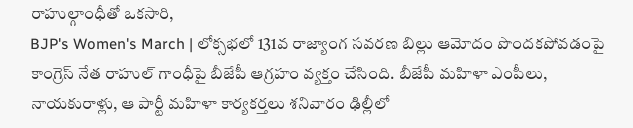రాహుల్గాంధీతో ఒకసారి,
BJP's Women's March | లోక్సభలో 131వ రాజ్యాంగ సవరణ బిల్లు ఆమోదం పొందకపోవడంపై కాంగ్రెస్ నేత రాహుల్ గాంధీపై బీజేపీ ఆగ్రహం వ్యక్తం చేసింది. బీజేపీ మహిళా ఎంపీలు, నాయకురాళ్లు, ఆ పార్టీ మహిళా కార్యకర్తలు శనివారం ఢిల్లీలో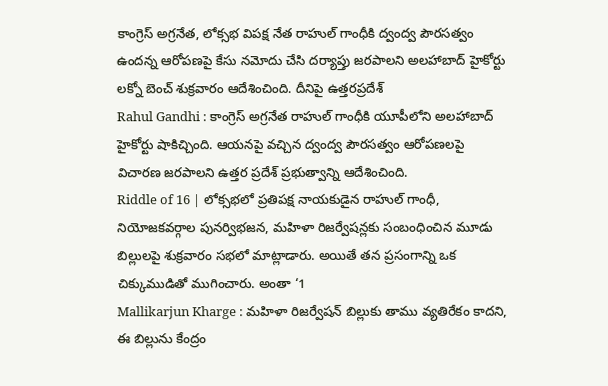కాంగ్రెస్ అగ్రనేత, లోక్సభ విపక్ష నేత రాహుల్ గాంధీకి ద్వంద్వ పౌరసత్వం ఉందన్న ఆరోపణపై కేసు నమోదు చేసి దర్యాప్తు జరపాలని అలహాబాద్ హైకోర్టు లక్నో బెంచ్ శుక్రవారం ఆదేశించింది. దీనిపై ఉత్తరప్రదేశ్
Rahul Gandhi : కాంగ్రెస్ అగ్రనేత రాహుల్ గాంధీకి యూపీలోని అలహాబాద్ హైకోర్టు షాకిచ్చింది. ఆయనపై వచ్చిన ద్వంద్వ పౌరసత్వం ఆరోపణలపై విచారణ జరపాలని ఉత్తర ప్రదేశ్ ప్రభుత్వాన్ని ఆదేశించింది.
Riddle of 16 | లోక్సభలో ప్రతిపక్ష నాయకుడైన రాహుల్ గాంధీ, నియోజకవర్గాల పునర్విభజన, మహిళా రిజర్వేషన్లకు సంబంధించిన మూడు బిల్లులపై శుక్రవారం సభలో మాట్లాడారు. అయితే తన ప్రసంగాన్ని ఒక చిక్కుముడితో ముగించారు. అంతా ‘1
Mallikarjun Kharge : మహిళా రిజర్వేషన్ బిల్లుకు తాము వ్యతిరేకం కాదని, ఈ బిల్లును కేంద్రం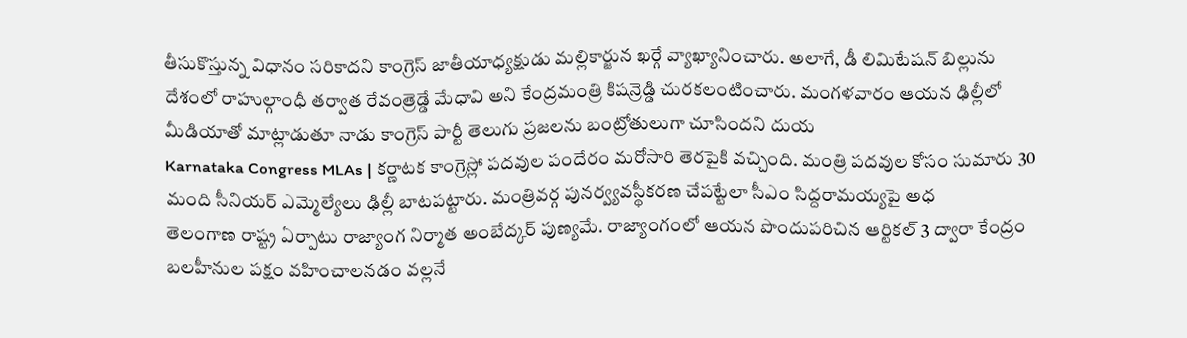తీసుకొస్తున్న విధానం సరికాదని కాంగ్రెస్ జాతీయాధ్యక్షుడు మల్లికార్జున ఖర్గే వ్యాఖ్యానించారు. అలాగే, డీ లిమిటేషన్ బిల్లును
దేశంలో రాహుల్గాంధీ తర్వాత రేవంత్రెడ్డే మేధావి అని కేంద్రమంత్రి కిషన్రెడ్డి చురకలంటించారు. మంగళవారం ఆయన ఢిల్లీలో మీడియాతో మాట్లాడుతూ నాడు కాంగ్రెస్ పార్టీ తెలుగు ప్రజలను బంట్రోతులుగా చూసిందని దుయ
Karnataka Congress MLAs | కర్ణాటక కాంగ్రెస్లో పదవుల పందేరం మరోసారి తెరపైకి వచ్చింది. మంత్రి పదవుల కోసం సుమారు 30 మంది సీనియర్ ఎమ్మెల్యేలు ఢిల్లీ బాటపట్టారు. మంత్రివర్గ పునర్వ్యవస్థీకరణ చేపట్టేలా సీఎం సిద్దరామయ్యపై అధ
తెలంగాణ రాష్ట్ర ఏర్పాటు రాజ్యాంగ నిర్మాత అంబేద్కర్ పుణ్యమే. రాజ్యాంగంలో ఆయన పొందుపరిచిన ఆర్టికల్ 3 ద్వారా కేంద్రం బలహీనుల పక్షం వహించాలనడం వల్లనే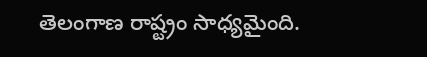తెలంగాణ రాష్ట్రం సాధ్యమైంది.